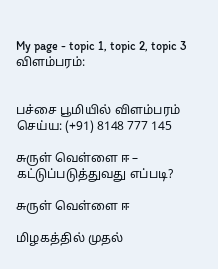My page - topic 1, topic 2, topic 3
விளம்பரம்:


பச்சை பூமியில் விளம்பரம் செய்ய: (+91) 8148 777 145

சுருள் வெள்ளை ஈ – கட்டுப்படுத்துவது எப்படி?

சுருள் வெள்ளை ஈ

மிழகத்தில் முதல்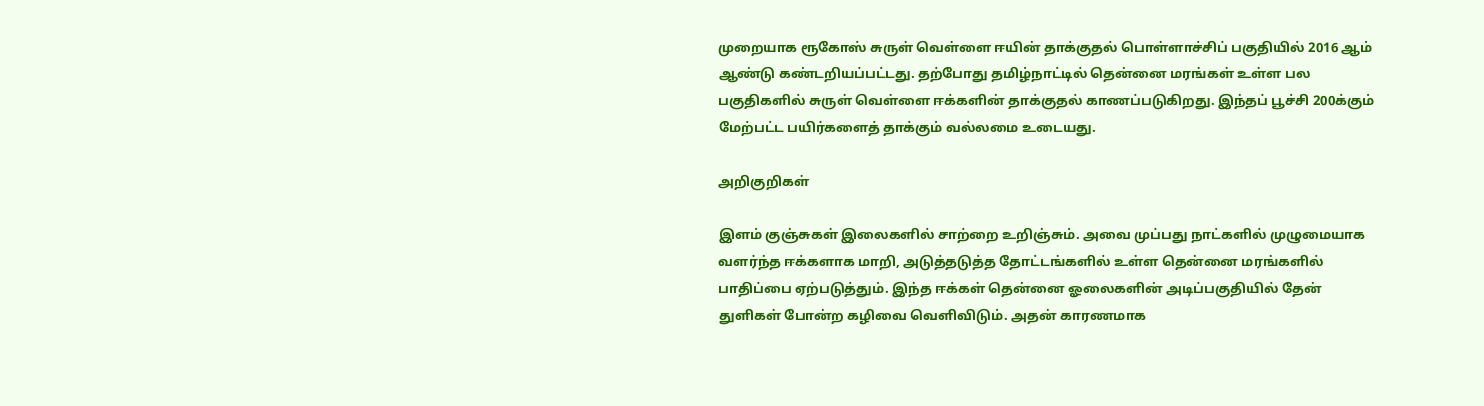முறையாக ரூகோஸ் சுருள் வெள்ளை ஈயின் தாக்குதல் பொள்ளாச்சிப் பகுதியில் 2016 ஆம் ஆண்டு கண்டறியப்பட்டது. தற்போது தமிழ்நாட்டில் தென்னை மரங்கள் உள்ள பல பகுதிகளில் சுருள் வெள்ளை ஈக்களின் தாக்குதல் காணப்படுகிறது. இந்தப் பூச்சி 200க்கும் மேற்பட்ட பயிர்களைத் தாக்கும் வல்லமை உடையது.

அறிகுறிகள்

இளம் குஞ்சுகள் இலைகளில் சாற்றை உறிஞ்சும். அவை முப்பது நாட்களில் முழுமையாக வளர்ந்த ஈக்களாக மாறி, அடுத்தடுத்த தோட்டங்களில் உள்ள தென்னை மரங்களில் பாதிப்பை ஏற்படுத்தும். இந்த ஈக்கள் தென்னை ஓலைகளின் அடிப்பகுதியில் தேன் துளிகள் போன்ற கழிவை வெளிவிடும். அதன் காரணமாக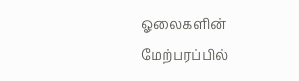ஓலைகளின் மேற்பரப்பில்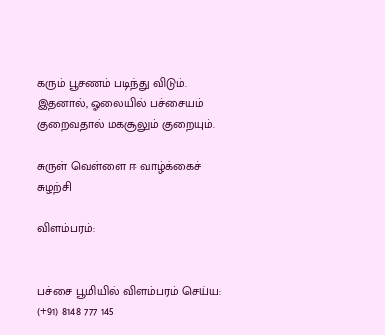கரும் பூசணம் படிந்து விடும். இதனால், ஓலையில் பச்சையம் குறைவதால் மகசூலும் குறையும்.

சுருள் வெள்ளை ஈ வாழ்க்கைச் சுழற்சி

விளம்பரம்:


பச்சை பூமியில் விளம்பரம் செய்ய: (+91) 8148 777 145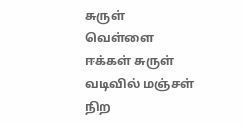சுருள் வெள்ளை ஈக்கள் சுருள் வடிவில் மஞ்சள் நிற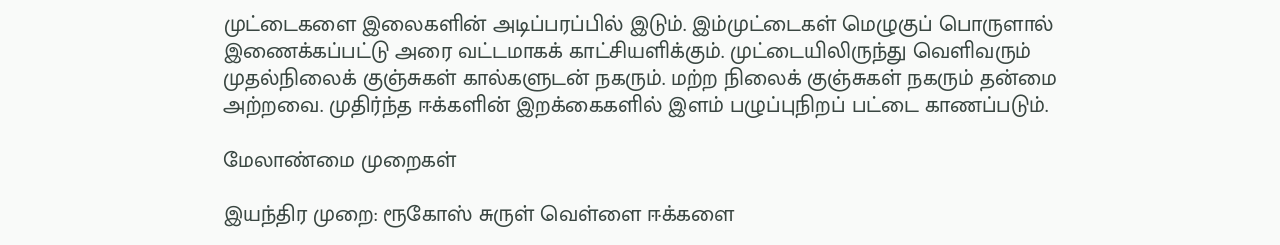முட்டைகளை இலைகளின் அடிப்பரப்பில் இடும். இம்முட்டைகள் மெழுகுப் பொருளால் இணைக்கப்பட்டு அரை வட்டமாகக் காட்சியளிக்கும். முட்டையிலிருந்து வெளிவரும் முதல்நிலைக் குஞ்சுகள் கால்களுடன் நகரும். மற்ற நிலைக் குஞ்சுகள் நகரும் தன்மை அற்றவை. முதிர்ந்த ஈக்களின் இறக்கைகளில் இளம் பழுப்புநிறப் பட்டை காணப்படும்.

மேலாண்மை முறைகள்

இயந்திர முறை: ரூகோஸ் சுருள் வெள்ளை ஈக்களை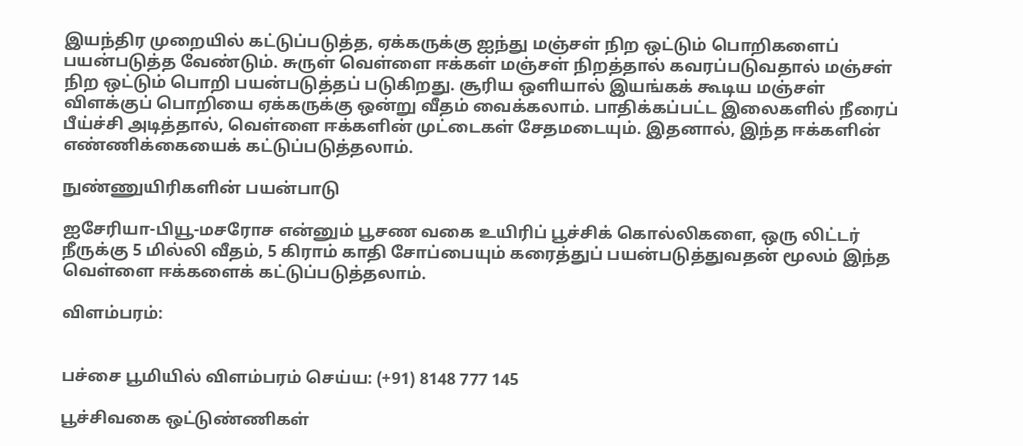இயந்திர முறையில் கட்டுப்படுத்த, ஏக்கருக்கு ஐந்து மஞ்சள் நிற ஒட்டும் பொறிகளைப் பயன்படுத்த வேண்டும். சுருள் வெள்ளை ஈக்கள் மஞ்சள் நிறத்தால் கவரப்படுவதால் மஞ்சள் நிற ஒட்டும் பொறி பயன்படுத்தப் படுகிறது. சூரிய ஒளியால் இயங்கக் கூடிய மஞ்சள் விளக்குப் பொறியை ஏக்கருக்கு ஒன்று வீதம் வைக்கலாம். பாதிக்கப்பட்ட இலைகளில் நீரைப் பீய்ச்சி அடித்தால், வெள்ளை ஈக்களின் முட்டைகள் சேதமடையும். இதனால், இந்த ஈக்களின் எண்ணிக்கையைக் கட்டுப்படுத்தலாம்.

நுண்ணுயிரிகளின் பயன்பாடு

ஐசேரியா-பியூ-மசரோச என்னும் பூசண வகை உயிரிப் பூச்சிக் கொல்லிகளை, ஒரு லிட்டர் நீருக்கு 5 மில்லி வீதம், 5 கிராம் காதி சோப்பையும் கரைத்துப் பயன்படுத்துவதன் மூலம் இந்த வெள்ளை ஈக்களைக் கட்டுப்படுத்தலாம்.

விளம்பரம்:


பச்சை பூமியில் விளம்பரம் செய்ய: (+91) 8148 777 145

பூச்சிவகை ஒட்டுண்ணிகள்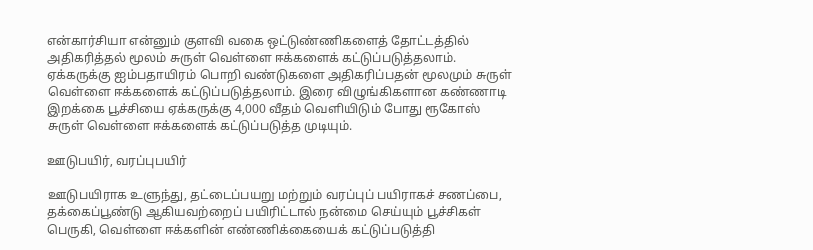என்கார்சியா என்னும் குளவி வகை ஒட்டுண்ணிகளைத் தோட்டத்தில் அதிகரித்தல் மூலம் சுருள் வெள்ளை ஈக்களைக் கட்டுப்படுத்தலாம். ஏக்கருக்கு ஐம்பதாயிரம் பொறி வண்டுகளை அதிகரிப்பதன் மூலமும் சுருள் வெள்ளை ஈக்களைக் கட்டுப்படுத்தலாம். இரை விழுங்கிகளான கண்ணாடி இறக்கை பூச்சியை ஏக்கருக்கு 4,000 வீதம் வெளியிடும் போது ரூகோஸ் சுருள் வெள்ளை ஈக்களைக் கட்டுப்படுத்த முடியும்.

ஊடுபயிர், வரப்புபயிர்

ஊடுபயிராக உளுந்து, தட்டைப்பயறு மற்றும் வரப்புப் பயிராகச் சணப்பை, தக்கைப்பூண்டு ஆகியவற்றைப் பயிரிட்டால் நன்மை செய்யும் பூச்சிகள் பெருகி, வெள்ளை ஈக்களின் எண்ணிக்கையைக் கட்டுப்படுத்தி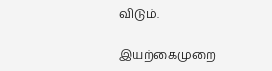விடும்.

இயற்கைமுறை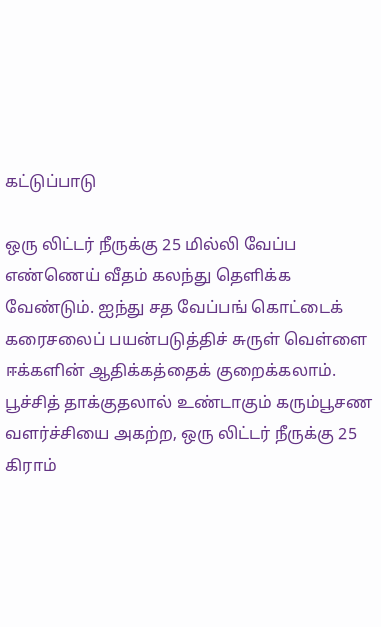கட்டுப்பாடு

ஒரு லிட்டர் நீருக்கு 25 மில்லி வேப்ப எண்ணெய் வீதம் கலந்து தெளிக்க வேண்டும். ஐந்து சத வேப்பங் கொட்டைக் கரைசலைப் பயன்படுத்திச் சுருள் வெள்ளை ஈக்களின் ஆதிக்கத்தைக் குறைக்கலாம். பூச்சித் தாக்குதலால் உண்டாகும் கரும்பூசண வளர்ச்சியை அகற்ற, ஒரு லிட்டர் நீருக்கு 25 கிராம்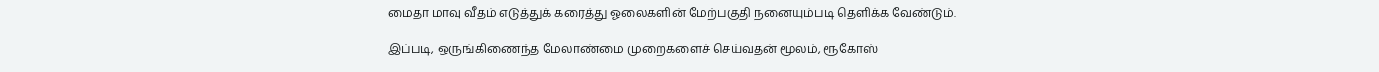மைதா மாவு வீதம் எடுத்துக் கரைத்து ஓலைகளின் மேற்பகுதி நனையும்படி தெளிக்க வேண்டும்.

இப்படி, ஒருங்கிணைந்த மேலாண்மை முறைகளைச் செய்வதன் மூலம், ரூகோஸ்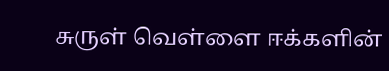சுருள் வெள்ளை ஈக்களின்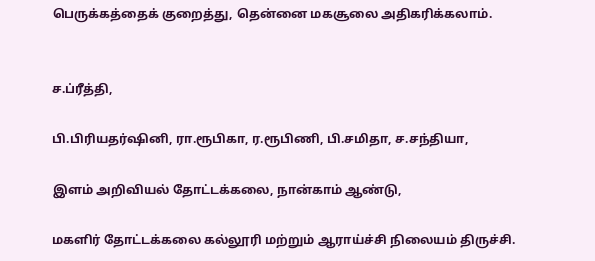பெருக்கத்தைக் குறைத்து, தென்னை மகசூலை அதிகரிக்கலாம்.


ச.ப்ரீத்தி,

பி.பிரியதர்ஷினி, ரா.ரூபிகா, ர.ரூபிணி, பி.சமிதா, ச.சந்தியா,

இளம் அறிவியல் தோட்டக்கலை, நான்காம் ஆண்டு,

மகளிர் தோட்டக்கலை கல்லூரி மற்றும் ஆராய்ச்சி நிலையம் திருச்சி.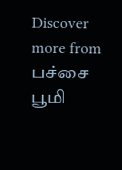Discover more from பச்சை பூமி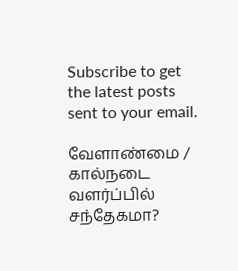Subscribe to get the latest posts sent to your email.

வேளாண்மை / கால்நடை வளர்ப்பில் சந்தேகமா?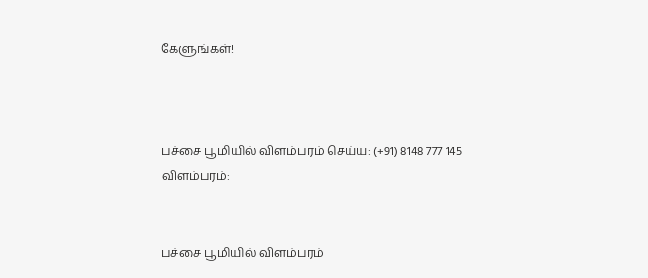கேளுங்கள்!



பச்சை பூமியில் விளம்பரம் செய்ய: (+91) 8148 777 145
விளம்பரம்:


பச்சை பூமியில் விளம்பரம்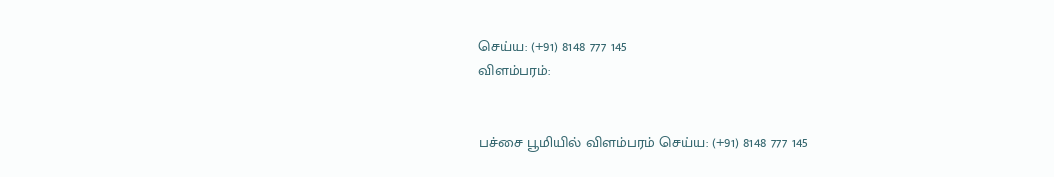செய்ய: (+91) 8148 777 145
விளம்பரம்:


பச்சை பூமியில் விளம்பரம் செய்ய: (+91) 8148 777 145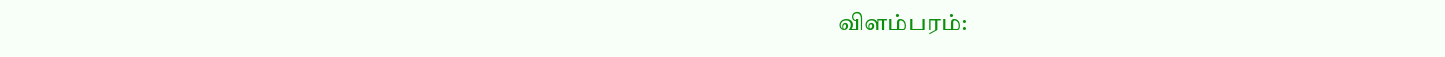விளம்பரம்: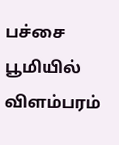பச்சை பூமியில் விளம்பரம்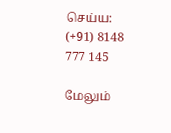செய்ய: (+91) 8148 777 145

மேலும்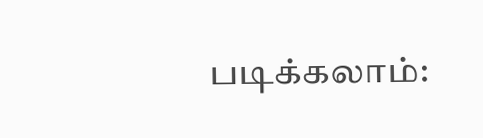படிக்கலாம்: